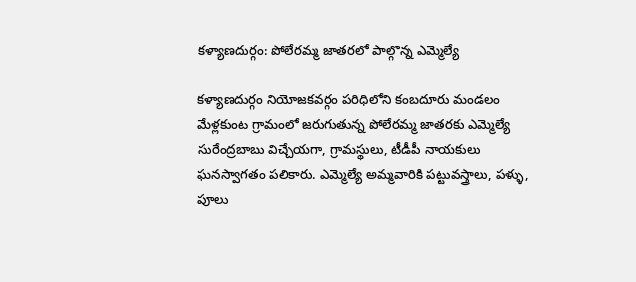కళ్యాణదుర్గం: పోలేరమ్మ జాతరలో పాల్గొన్న ఎమ్మెల్యే

కళ్యాణదుర్గం నియోజకవర్గం పరిధిలోని కంబదూరు మండలం మేళ్లకుంట గ్రామంలో జరుగుతున్న పోలేరమ్మ జాతరకు ఎమ్మెల్యే సురేంద్రబాబు విచ్చేయగా, గ్రామస్థులు, టీడీపీ నాయకులు ఘనస్వాగతం పలికారు. ఎమ్మెల్యే అమ్మవారికి పట్టువస్త్రాలు, పళ్ళు, పూలు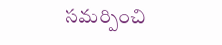సమర్పించి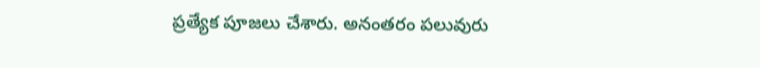ప్రత్యేక పూజలు చేశారు. అనంతరం పలువురు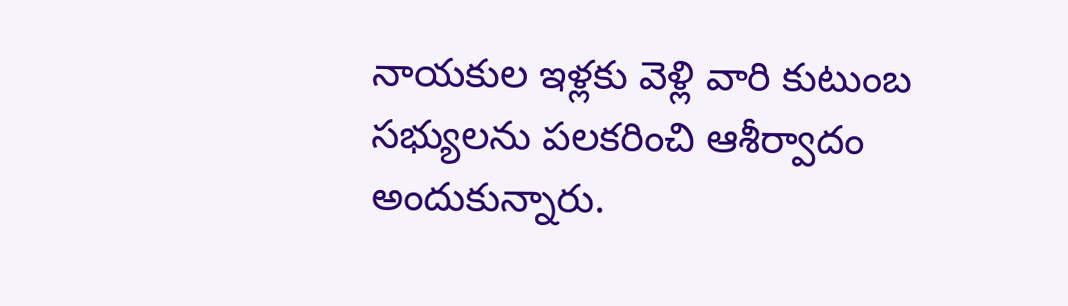నాయకుల ఇళ్లకు వెళ్లి వారి కుటుంబ సభ్యులను పలకరించి ఆశీర్వాదం అందుకున్నారు.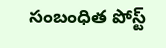సంబంధిత పోస్ట్